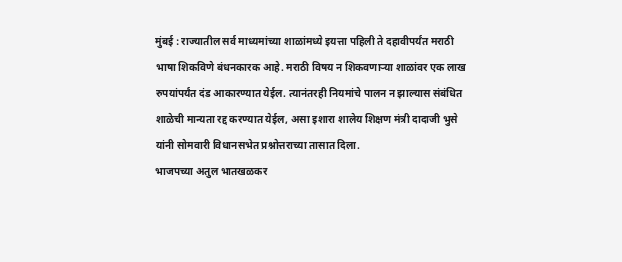मुंबई : राज्यातील सर्व माध्यमांच्या शाळांमध्ये इयत्ता पहिली ते दहावीपर्यंत मराठी भाषा शिकविणे बंधनकारक आहे. मराठी विषय न शिकवणाऱ्या शाळांवर एक लाख रुपयांपर्यंत दंड आकारण्यात येईल. त्यानंतरही नियमांचे पालन न झाल्यास संबंधित शाळेची मान्यता रद्द करण्यात येईल, असा इशारा शालेय शिक्षण मंत्री दादाजी भुसे यांनी सोमवारी विधानसभेत प्रश्नोत्तराच्या तासात दिला.
भाजपच्या अतुल भातखळकर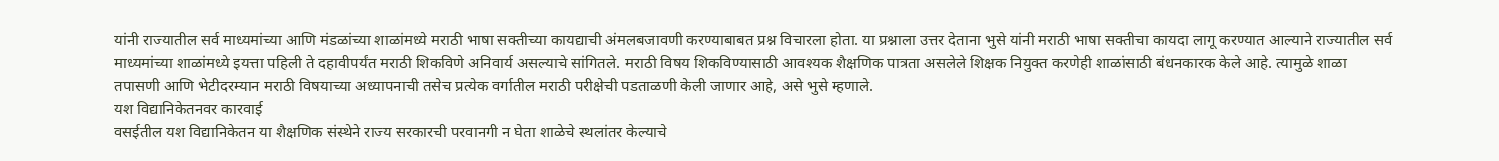यांनी राज्यातील सर्व माध्यमांच्या आणि मंडळांच्या शाळांमध्ये मराठी भाषा सक्तीच्या कायद्याची अंमलबजावणी करण्याबाबत प्रश्न विचारला होता. या प्रश्नाला उत्तर देताना भुसे यांनी मराठी भाषा सक्तीचा कायदा लागू करण्यात आल्याने राज्यातील सर्व माध्यमांच्या शाळांमध्ये इयत्ता पहिली ते दहावीपर्यंत मराठी शिकविणे अनिवार्य असल्याचे सांगितले. मराठी विषय शिकविण्यासाठी आवश्यक शैक्षणिक पात्रता असलेले शिक्षक नियुक्त करणेही शाळांसाठी बंधनकारक केले आहे. त्यामुळे शाळा तपासणी आणि भेटीदरम्यान मराठी विषयाच्या अध्यापनाची तसेच प्रत्येक वर्गातील मराठी परीक्षेची पडताळणी केली जाणार आहे, असे भुसे म्हणाले.
यश विद्यानिकेतनवर कारवाई
वसईतील यश विद्यानिकेतन या शैक्षणिक संस्थेने राज्य सरकारची परवानगी न घेता शाळेचे स्थलांतर केल्याचे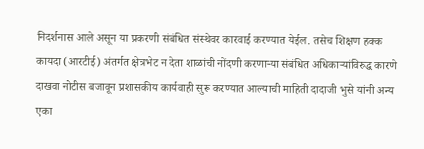निदर्शनास आले असून या प्रकरणी संबंधित संस्थेवर कारवाई करण्यात येईल. तसेच शिक्षण हक्क कायदा (आरटीई) अंतर्गत क्षेत्रभेट न देता शाळांची नोंदणी करणाऱ्या संबंधित अधिकाऱ्यांविरुद्ध कारणे दाखवा नोटीस बजावून प्रशासकीय कार्यवाही सुरू करण्यात आल्याची माहिती दादाजी भुसे यांनी अन्य एका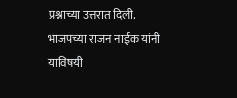प्रश्नाच्या उत्तरात दिली. भाजपच्या राजन नाईक यांनी याविषयी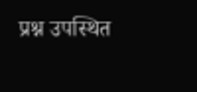प्रश्न उपस्थित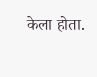केला होता.